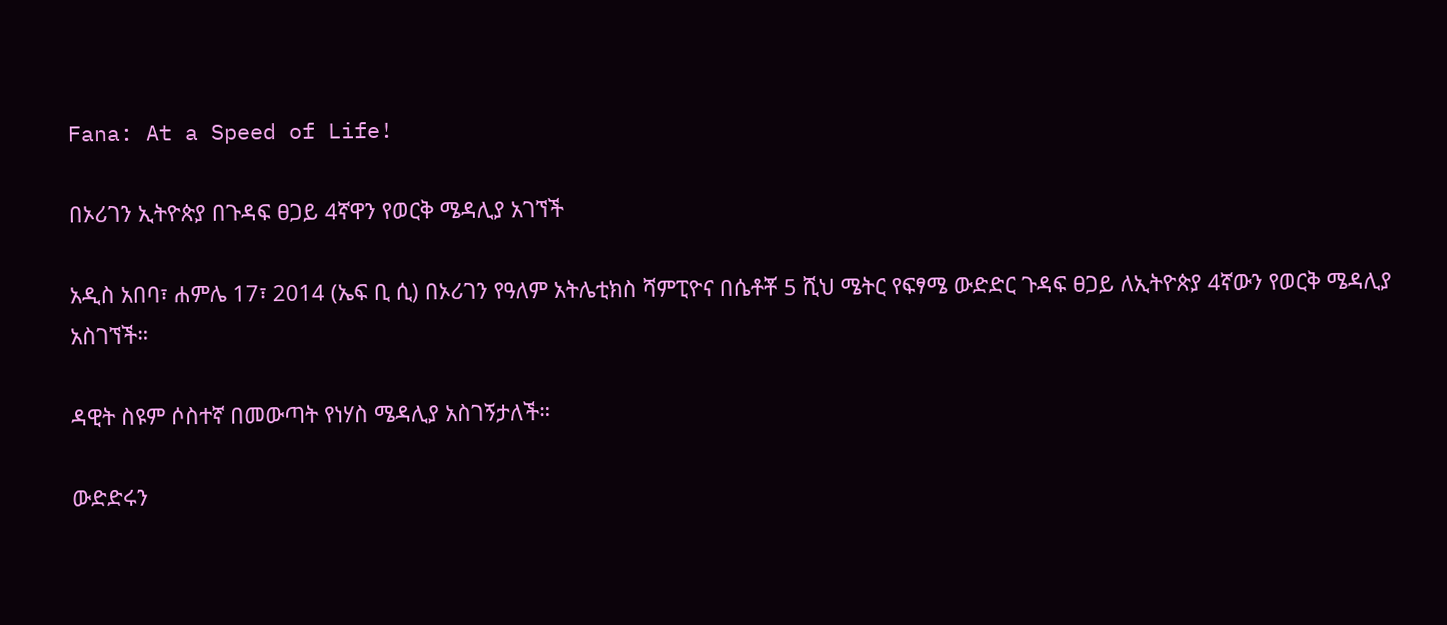Fana: At a Speed of Life!

በኦሪገን ኢትዮጵያ በጉዳፍ ፀጋይ 4ኛዋን የወርቅ ሜዳሊያ አገኘች

አዲስ አበባ፣ ሐምሌ 17፣ 2014 (ኤፍ ቢ ሲ) በኦሪገን የዓለም አትሌቲክስ ሻምፒዮና በሴቶቾ 5 ሺህ ሜትር የፍፃሜ ውድድር ጉዳፍ ፀጋይ ለኢትዮጵያ 4ኛውን የወርቅ ሜዳሊያ አስገኘች።

ዳዊት ስዩም ሶስተኛ በመውጣት የነሃስ ሜዳሊያ አስገኝታለች።

ውድድሩን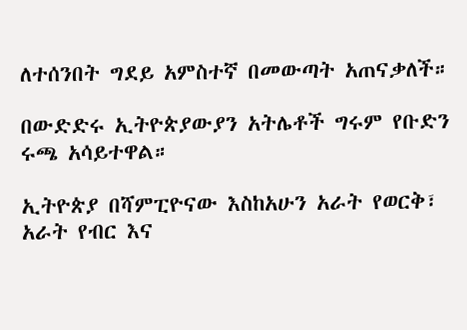ለተሰንበት ግደይ አምስተኛ በመውጣት አጠናቃለች።

በውድድሩ ኢትዮጵያውያን አትሌቶች ግሩም የቡድን ሩጫ አሳይተዋል።

ኢትዮጵያ በሻምፒዮናው እስከአሁን አራት የወርቅ፣ አራት የብር እና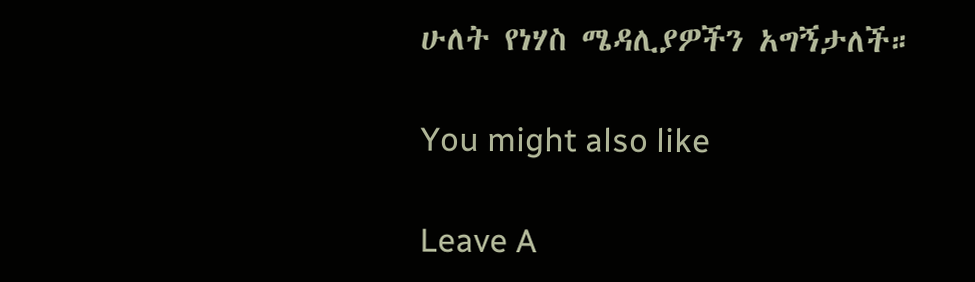ሁለት የነሃስ ሜዳሊያዎችን አግኝታለች።

You might also like

Leave A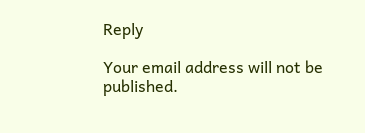Reply

Your email address will not be published.